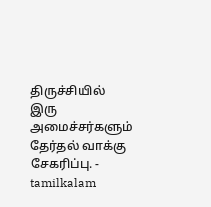திருச்சியில் இரு அமைச்சர்களும் தேர்தல் வாக்கு சேகரிப்பு. - tamilkalam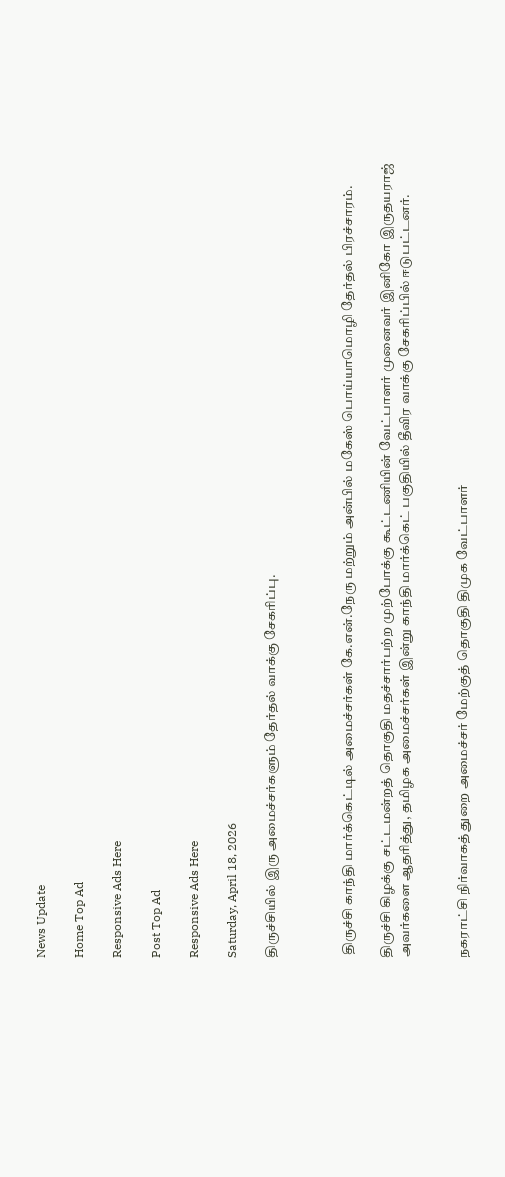News Update

Home Top Ad

Responsive Ads Here

Post Top Ad

Responsive Ads Here

Saturday, April 18, 2026

திருச்சியில் இரு அமைச்சர்களும் தேர்தல் வாக்கு சேகரிப்பு.



 திருச்சி காந்தி மார்க்கெட்டில் அமைச்சர்கள் கே.என்.நேரு மற்றும் அன்பில் மகேஸ் பொய்யாமொழி தேர்தல் பிரச்சாரம்.

திருச்சி கிழக்கு சட்டமன்றத் தொகுதி மதச்சார்பற்ற முற்போக்கு கூட்டணியின் வேட்பாளர் முனைவர் இனிகோ இருதயராஜ் அவர்களை ஆதரித்து, தமிழக அமைச்சர்கள் இன்று காந்தி மார்க்கெட் பகுதியில் தீவிர வாக்கு சேகரிப்பில் ஈடுபட்டனர்.


நகராட்சி நிர்வாகத் துறை அமைச்சர் மேற்குத் தொகுதி திமுக வேட்பாளர்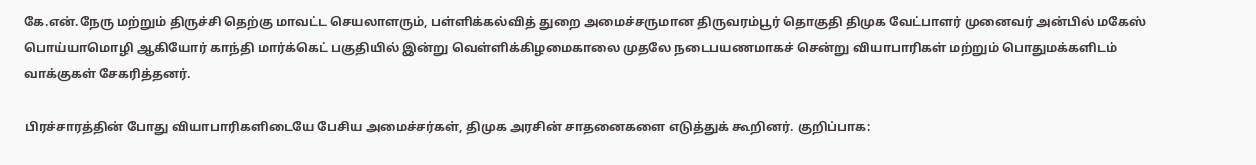கே.என்.நேரு மற்றும் திருச்சி தெற்கு மாவட்ட செயலாளரும், பள்ளிக்கல்வித் துறை அமைச்சருமான திருவரம்பூர் தொகுதி திமுக வேட்பாளர் முனைவர் அன்பில் மகேஸ் பொய்யாமொழி ஆகியோர் காந்தி மார்க்கெட் பகுதியில் இன்று வெள்ளிக்கிழமைகாலை முதலே நடைபயணமாகச் சென்று வியாபாரிகள் மற்றும் பொதுமக்களிடம் வாக்குகள் சேகரித்தனர்.

பிரச்சாரத்தின் போது வியாபாரிகளிடையே பேசிய அமைச்சர்கள், திமுக அரசின் சாதனைகளை எடுத்துக் கூறினர். குறிப்பாக: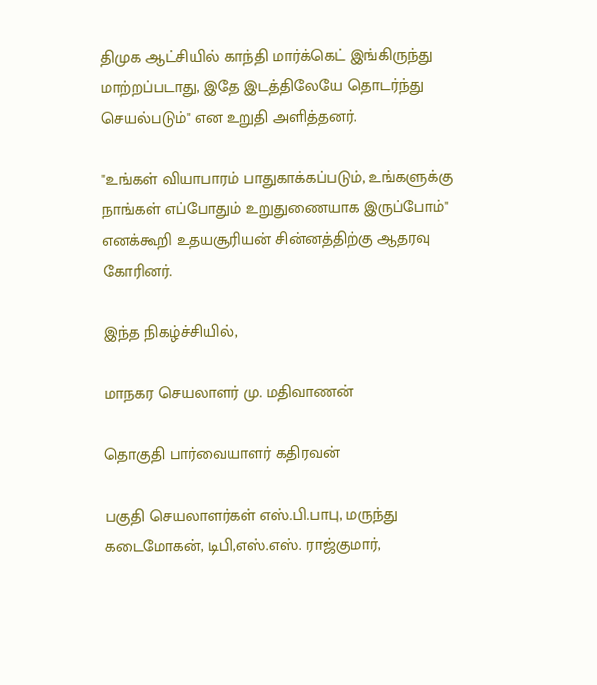திமுக ஆட்சியில் காந்தி மார்க்கெட் இங்கிருந்து மாற்றப்படாது, இதே இடத்திலேயே தொடர்ந்து செயல்படும்" என உறுதி அளித்தனர்.

"உங்கள் வியாபாரம் பாதுகாக்கப்படும், உங்களுக்கு நாங்கள் எப்போதும் உறுதுணையாக இருப்போம்" எனக்கூறி உதயசூரியன் சின்னத்திற்கு ஆதரவு கோரினர்.

இந்த நிகழ்ச்சியில்,

மாநகர செயலாளர் மு. மதிவாணன்

தொகுதி பார்வையாளர் கதிரவன்

பகுதி செயலாளர்கள் எஸ்.பி.பாபு, மருந்து கடைமோகன், டிபி,எஸ்.எஸ். ராஜ்குமார்,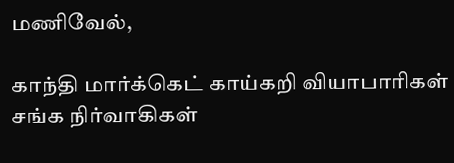மணிவேல்,

காந்தி மார்க்கெட் காய்கறி வியாபாரிகள் சங்க நிர்வாகிகள்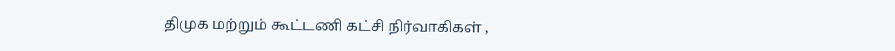திமுக மற்றும் கூட்டணி கட்சி நிர்வாகிகள் ,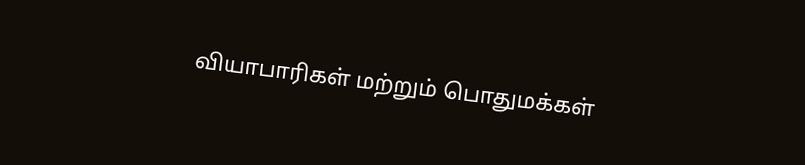வியாபாரிகள் மற்றும் பொதுமக்கள்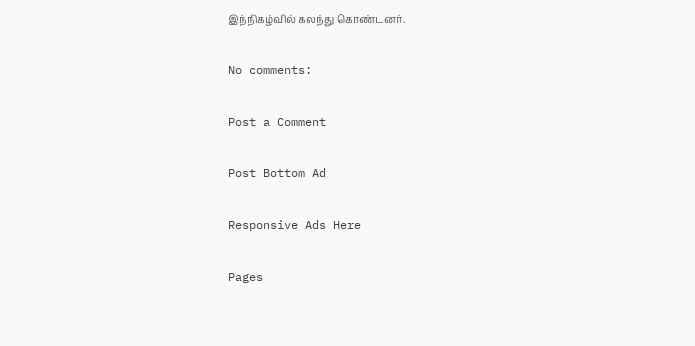இந்நிகழ்வில் கலந்து கொண்டனர்.

No comments:

Post a Comment

Post Bottom Ad

Responsive Ads Here

Pages